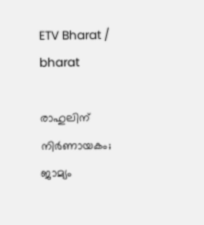ETV Bharat / bharat

രാഹുലിന് നിർണായകം; ജാമ്യം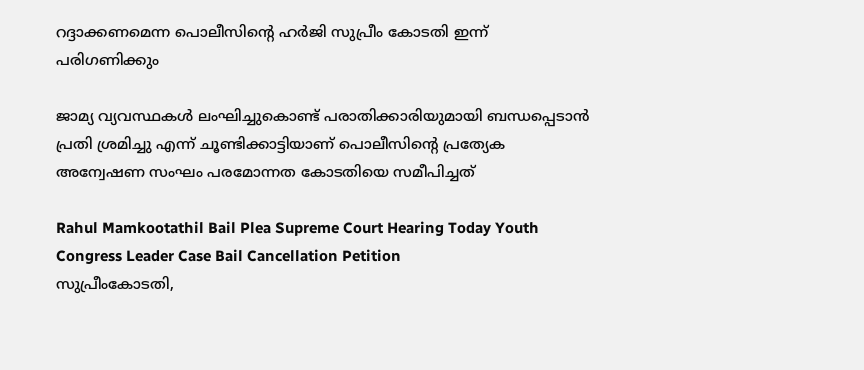റദ്ദാക്കണമെന്ന പൊലീസിൻ്റെ ഹർജി സുപ്രീം കോടതി ഇന്ന് പരിഗണിക്കും

ജാമ്യ വ്യവസ്ഥകൾ ലംഘിച്ചുകൊണ്ട് പരാതിക്കാരിയുമായി ബന്ധപ്പെടാൻ പ്രതി ശ്രമിച്ചു എന്ന് ചൂണ്ടിക്കാട്ടിയാണ് പൊലീസിൻ്റെ പ്രത്യേക അന്വേഷണ സംഘം പരമോന്നത കോടതിയെ സമീപിച്ചത്

Rahul Mamkootathil Bail Plea Supreme Court Hearing Today Youth Congress Leader Case Bail Cancellation Petition
സുപ്രീംകോടതി,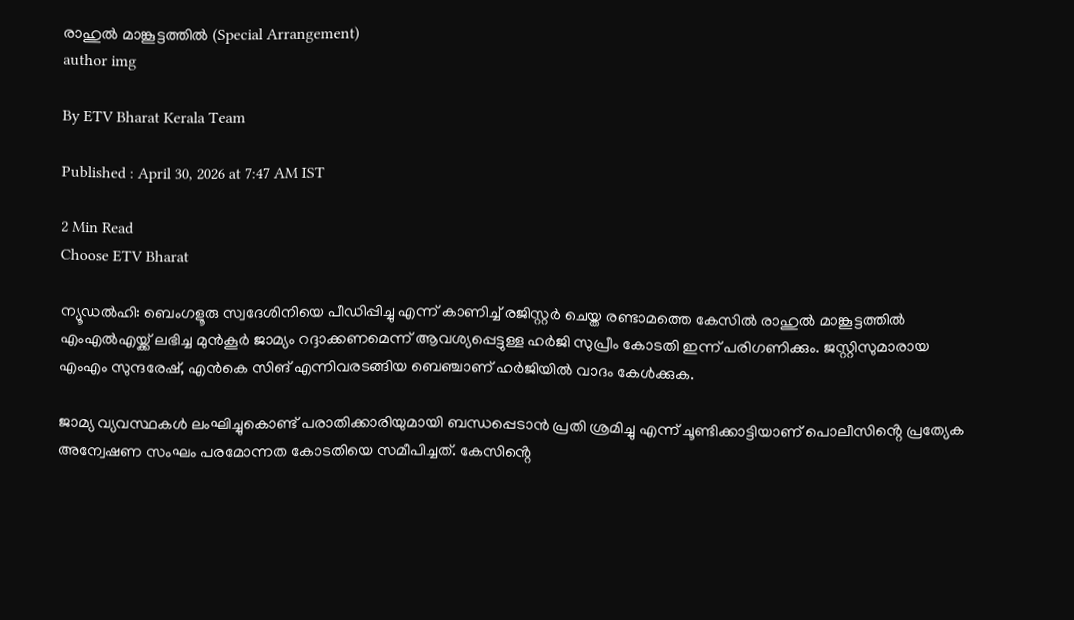രാഹുൽ മാങ്കൂട്ടത്തിൽ (Special Arrangement)
author img

By ETV Bharat Kerala Team

Published : April 30, 2026 at 7:47 AM IST

2 Min Read
Choose ETV Bharat

ന്യൂഡൽഹി: ബെംഗളൂരു സ്വദേശിനിയെ പീഡിപ്പിച്ചു എന്ന് കാണിച്ച് രജിസ്റ്റർ ചെയ്ത രണ്ടാമത്തെ കേസിൽ രാഹുൽ മാങ്കൂട്ടത്തിൽ എംഎൽഎയ്ക്ക് ലഭിച്ച മുൻകൂർ ജാമ്യം റദ്ദാക്കണമെന്ന് ആവശ്യപ്പെട്ടുള്ള ഹർജി സുപ്രീം കോടതി ഇന്ന് പരിഗണിക്കും. ജസ്റ്റിസുമാരായ എംഎം സുന്ദരേഷ്, എൻകെ സിങ് എന്നിവരടങ്ങിയ ബെഞ്ചാണ് ഹർജിയിൽ വാദം കേൾക്കുക.

ജാമ്യ വ്യവസ്ഥകൾ ലംഘിച്ചുകൊണ്ട് പരാതിക്കാരിയുമായി ബന്ധപ്പെടാൻ പ്രതി ശ്രമിച്ചു എന്ന് ചൂണ്ടിക്കാട്ടിയാണ് പൊലീസിൻ്റെ പ്രത്യേക അന്വേഷണ സംഘം പരമോന്നത കോടതിയെ സമീപിച്ചത്. കേസിൻ്റെ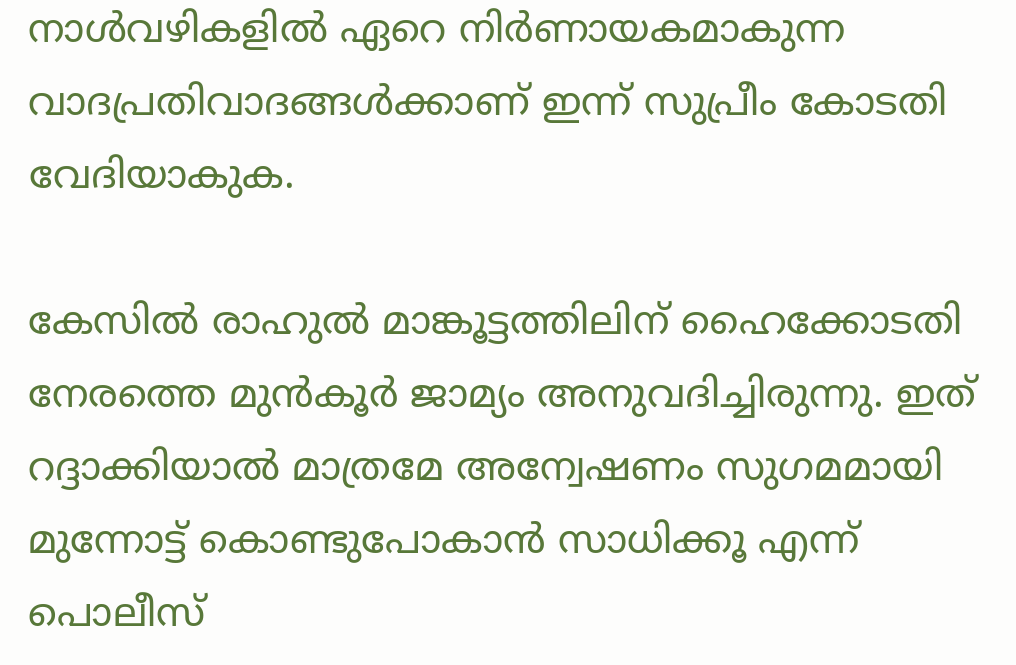നാൾവഴികളിൽ ഏറെ നിർണായകമാകുന്ന വാദപ്രതിവാദങ്ങൾക്കാണ് ഇന്ന് സുപ്രീം കോടതി വേദിയാകുക.

കേസിൽ രാഹുൽ മാങ്കൂട്ടത്തിലിന് ഹൈക്കോടതി നേരത്തെ മുൻകൂർ ജാമ്യം അനുവദിച്ചിരുന്നു. ഇത് റദ്ദാക്കിയാൽ മാത്രമേ അന്വേഷണം സുഗമമായി മുന്നോട്ട് കൊണ്ടുപോകാൻ സാധിക്കൂ എന്ന് പൊലീസ്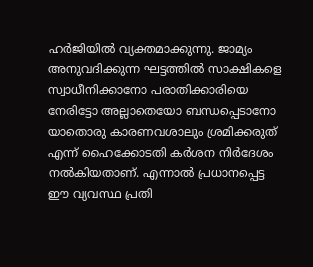ഹർജിയിൽ വ്യക്തമാക്കുന്നു. ജാമ്യം അനുവദിക്കുന്ന ഘട്ടത്തിൽ സാക്ഷികളെ സ്വാധീനിക്കാനോ പരാതിക്കാരിയെ നേരിട്ടോ അല്ലാതെയോ ബന്ധപ്പെടാനോ യാതൊരു കാരണവശാലും ശ്രമിക്കരുത് എന്ന് ഹൈക്കോടതി കർശന നിർദേശം നൽകിയതാണ്. എന്നാൽ പ്രധാനപ്പെട്ട ഈ വ്യവസ്ഥ പ്രതി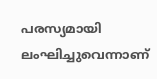പരസ്യമായി ലംഘിച്ചുവെന്നാണ്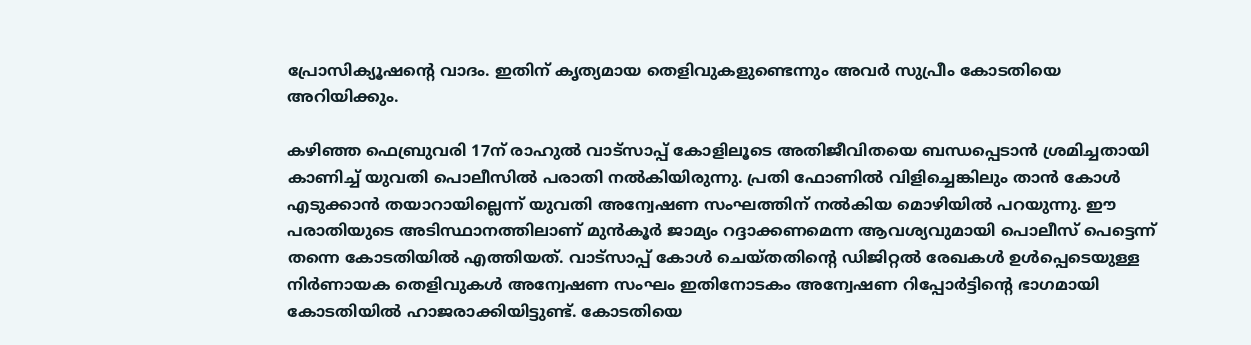പ്രോസിക്യൂഷൻ്റെ വാദം. ഇതിന് കൃത്യമായ തെളിവുകളുണ്ടെന്നും അവർ സുപ്രീം കോടതിയെ അറിയിക്കും.

കഴിഞ്ഞ ഫെബ്രുവരി 17ന് രാഹുൽ വാട്സാപ്പ് കോളിലൂടെ അതിജീവിതയെ ബന്ധപ്പെടാൻ ശ്രമിച്ചതായി കാണിച്ച് യുവതി പൊലീസിൽ പരാതി നൽകിയിരുന്നു. പ്രതി ഫോണിൽ വിളിച്ചെങ്കിലും താൻ കോൾ എടുക്കാൻ തയാറായില്ലെന്ന് യുവതി അന്വേഷണ സംഘത്തിന് നൽകിയ മൊഴിയിൽ പറയുന്നു. ഈ പരാതിയുടെ അടിസ്ഥാനത്തിലാണ് മുൻകൂർ ജാമ്യം റദ്ദാക്കണമെന്ന ആവശ്യവുമായി പൊലീസ് പെട്ടെന്ന് തന്നെ കോടതിയിൽ എത്തിയത്. വാട്സാപ്പ് കോൾ ചെയ്തതിൻ്റെ ഡിജിറ്റൽ രേഖകൾ ഉൾപ്പെടെയുള്ള നിർണായക തെളിവുകൾ അന്വേഷണ സംഘം ഇതിനോടകം അന്വേഷണ റിപ്പോർട്ടിൻ്റെ ഭാഗമായി കോടതിയിൽ ഹാജരാക്കിയിട്ടുണ്ട്. കോടതിയെ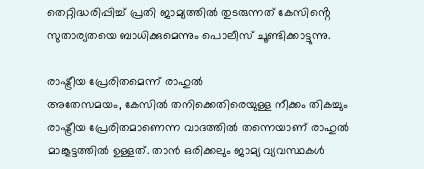തെറ്റിദ്ധരിപ്പിച്ച് പ്രതി ജാമ്യത്തിൽ തുടരുന്നത് കേസിൻ്റെ സുതാര്യതയെ ബാധിക്കുമെന്നും പൊലീസ് ചൂണ്ടിക്കാട്ടുന്നു.

രാഷ്ട്രീയ പ്രേരിതമെന്ന് രാഹുൽ
അതേസമയം, കേസിൽ തനിക്കെതിരെയുള്ള നീക്കം തികച്ചും രാഷ്ട്രീയ പ്രേരിതമാണെന്ന വാദത്തിൽ തന്നെയാണ് രാഹുൽ മാങ്കൂട്ടത്തിൽ ഉള്ളത്. താൻ ഒരിക്കലും ജാമ്യ വ്യവസ്ഥകൾ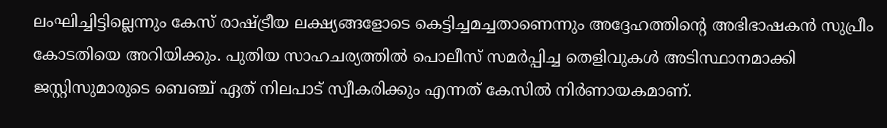ലംഘിച്ചിട്ടില്ലെന്നും കേസ് രാഷ്ട്രീയ ലക്ഷ്യങ്ങളോടെ കെട്ടിച്ചമച്ചതാണെന്നും അദ്ദേഹത്തിൻ്റെ അഭിഭാഷകൻ സുപ്രീം കോടതിയെ അറിയിക്കും. പുതിയ സാഹചര്യത്തിൽ പൊലീസ് സമർപ്പിച്ച തെളിവുകൾ അടിസ്ഥാനമാക്കി ജസ്റ്റിസുമാരുടെ ബെഞ്ച് ഏത് നിലപാട് സ്വീകരിക്കും എന്നത് കേസിൽ നിർണായകമാണ്.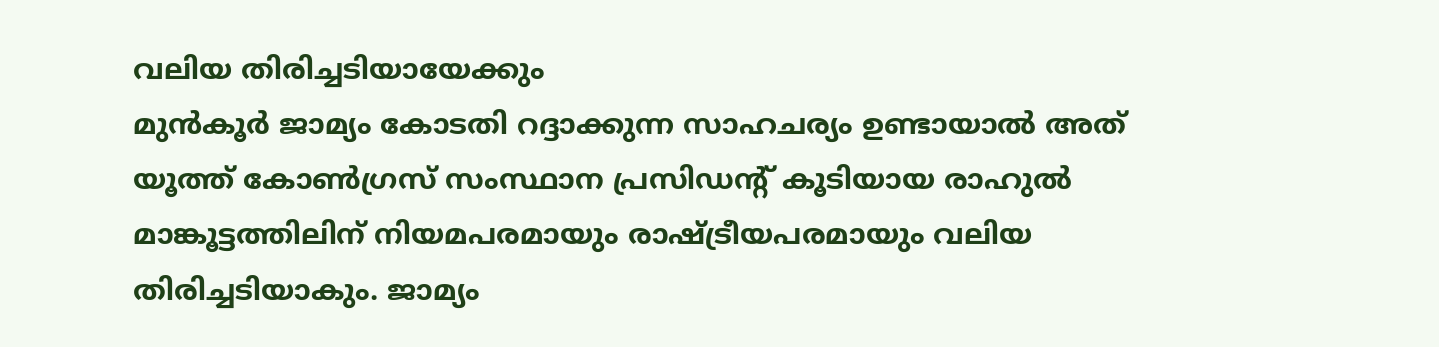വലിയ തിരിച്ചടിയായേക്കും
മുൻകൂർ ജാമ്യം കോടതി റദ്ദാക്കുന്ന സാഹചര്യം ഉണ്ടായാൽ അത് യൂത്ത് കോൺഗ്രസ് സംസ്ഥാന പ്രസിഡൻ്റ് കൂടിയായ രാഹുൽ മാങ്കൂട്ടത്തിലിന് നിയമപരമായും രാഷ്ട്രീയപരമായും വലിയ തിരിച്ചടിയാകും. ജാമ്യം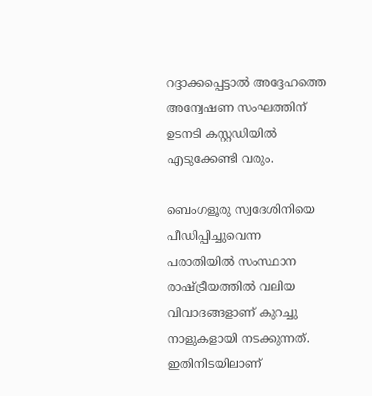റദ്ദാക്കപ്പെട്ടാൽ അദ്ദേഹത്തെ അന്വേഷണ സംഘത്തിന് ഉടനടി കസ്റ്റഡിയിൽ എടുക്കേണ്ടി വരും.

ബെംഗളൂരു സ്വദേശിനിയെ പീഡിപ്പിച്ചുവെന്ന പരാതിയിൽ സംസ്ഥാന രാഷ്ട്രീയത്തിൽ വലിയ വിവാദങ്ങളാണ് കുറച്ചു നാളുകളായി നടക്കുന്നത്. ഇതിനിടയിലാണ്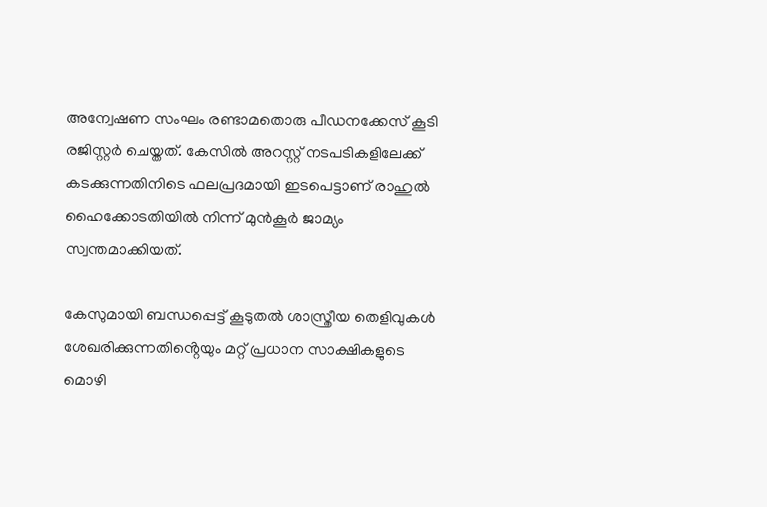അന്വേഷണ സംഘം രണ്ടാമതൊരു പീഡനക്കേസ് കൂടി രജിസ്റ്റർ ചെയ്തത്. കേസിൽ അറസ്റ്റ് നടപടികളിലേക്ക് കടക്കുന്നതിനിടെ ഫലപ്രദമായി ഇടപെട്ടാണ് രാഹുൽ ഹൈക്കോടതിയിൽ നിന്ന് മുൻകൂർ ജാമ്യം സ്വന്തമാക്കിയത്.

കേസുമായി ബന്ധപ്പെട്ട് കൂടുതൽ ശാസ്ത്രീയ തെളിവുകൾ ശേഖരിക്കുന്നതിൻ്റെയും മറ്റ് പ്രധാന സാക്ഷികളുടെ മൊഴി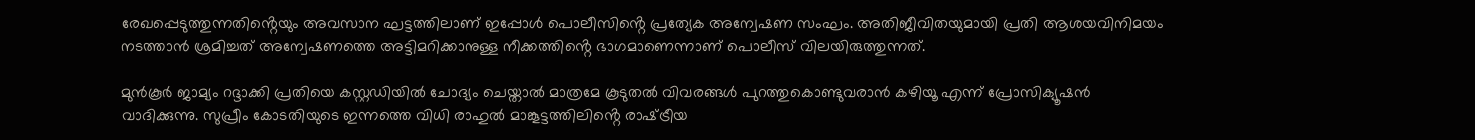രേഖപ്പെടുത്തുന്നതിൻ്റെയും അവസാന ഘട്ടത്തിലാണ് ഇപ്പോൾ പൊലീസിൻ്റെ പ്രത്യേക അന്വേഷണ സംഘം. അതിജീവിതയുമായി പ്രതി ആശയവിനിമയം നടത്താൻ ശ്രമിച്ചത് അന്വേഷണത്തെ അട്ടിമറിക്കാനുള്ള നീക്കത്തിൻ്റെ ഭാഗമാണെന്നാണ് പൊലീസ് വിലയിരുത്തുന്നത്.

മുൻകൂർ ജാമ്യം റദ്ദാക്കി പ്രതിയെ കസ്റ്റഡിയിൽ ചോദ്യം ചെയ്താൽ മാത്രമേ കൂടുതൽ വിവരങ്ങൾ പുറത്തുകൊണ്ടുവരാൻ കഴിയൂ എന്ന് പ്രോസിക്യൂഷൻ വാദിക്കുന്നു. സുപ്രീം കോടതിയുടെ ഇന്നത്തെ വിധി രാഹുൽ മാങ്കൂട്ടത്തിലിൻ്റെ രാഷ്‌ട്രീയ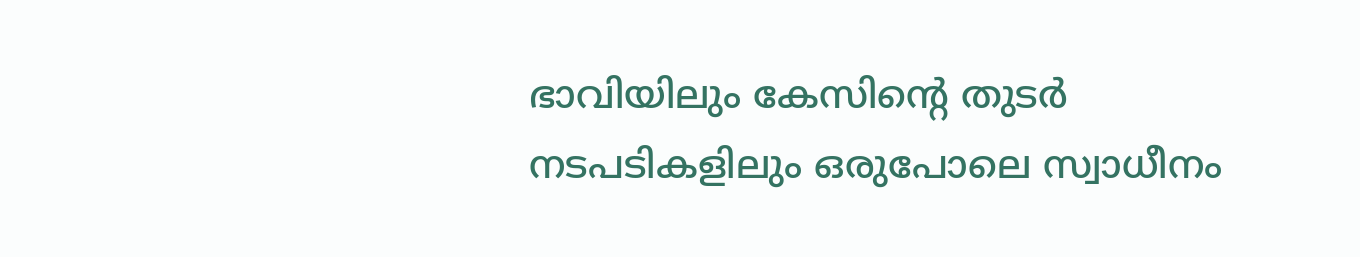ഭാവിയിലും കേസിൻ്റെ തുടർ നടപടികളിലും ഒരുപോലെ സ്വാധീനം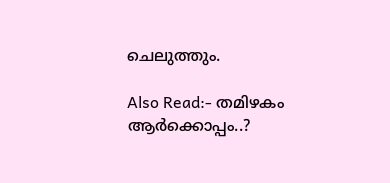ചെലുത്തും.

Also Read:- തമിഴകം ആർക്കൊപ്പം..?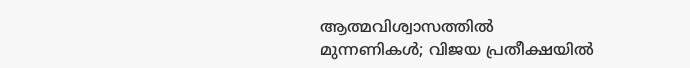ആത്മവിശ്വാസത്തിൽ മുന്നണികള്‍; വിജയ പ്രതീക്ഷയിൽ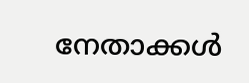നേതാക്കള്‍